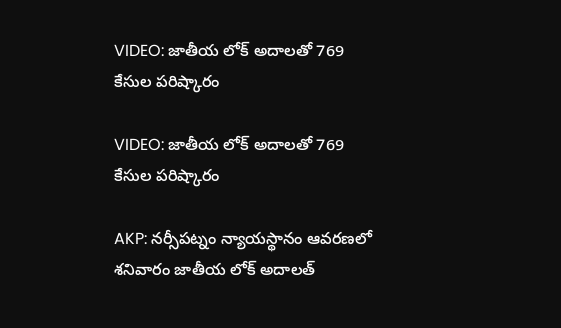VIDEO: జాతీయ లోక్ అదాలతో 769 కేసుల పరిష్కారం

VIDEO: జాతీయ లోక్ అదాలతో 769 కేసుల పరిష్కారం

AKP: నర్సీపట్నం న్యాయస్థానం ఆవరణలో శనివారం జాతీయ లోక్ అదాలత్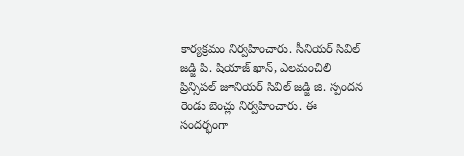కార్యక్రమం నిర్వహించారు. సీనియర్ సివిల్ జడ్జి పి. షియాజ్ ఖాన్, ఎలమంచిలి ప్రిన్సిపల్ జూనియర్ సివిల్ జడ్జి జి. స్పందన రెండు బెంచ్లు నిర్వహించారు. ఈ సందర్భంగా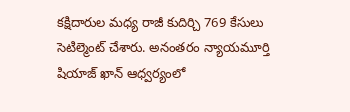కక్షిదారుల మధ్య రాజీ కుదిర్చి 769 కేసులు సెటిల్మెంట్ చేశారు. అనంతరం న్యాయమూర్తి షియాజ్ ఖాన్ ఆధ్వర్యంలో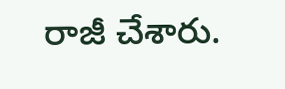రాజీ చేశారు.